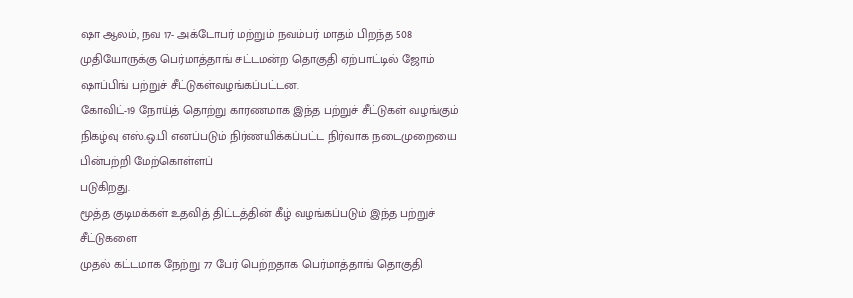ஷா ஆலம், நவ 17- அக்டோபர் மற்றும் நவம்பர் மாதம் பிறந்த 508 முதியோருக்கு பெர்மாத்தாங் சட்டமன்ற தொகுதி ஏற்பாட்டில் ஜோம் ஷாப்பிங் பற்றுச் சீட்டுகள்வழங்கப்பட்டன.
கோவிட்-19 நோய்த் தொற்று காரணமாக இந்த பற்றுச் சீட்டுகள் வழங்கும் நிகழ்வு எஸ்.ஒ.பி எனப்படும் நிர்ணயிக்கப்பட்ட நிர்வாக நடைமுறையை பின்பற்றி மேற்கொள்ளப்
படுகிறது.
மூத்த குடிமக்கள் உதவித் திட்டத்தின் கீழ் வழங்கப்படும் இந்த பற்றுச் சீட்டுகளை
முதல் கட்டமாக நேற்று 77 பேர் பெற்றதாக பெர்மாத்தாங் தொகுதி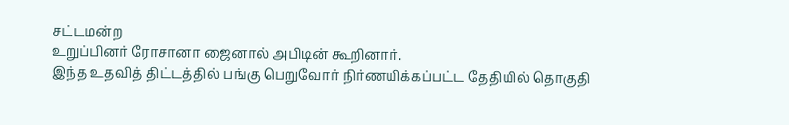சட்டமன்ற
உறுப்பினர் ரோசானா ஜைனால் அபிடின் கூறினார்.
இந்த உதவித் திட்டத்தில் பங்கு பெறுவோர் நிர்ணயிக்கப்பட்ட தேதியில் தொகுதி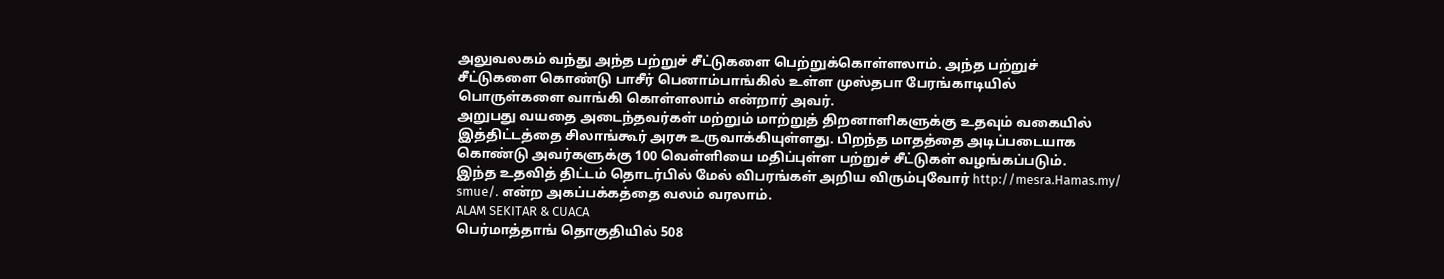அலுவலகம் வந்து அந்த பற்றுச் சீட்டுகளை பெற்றுக்கொள்ளலாம். அந்த பற்றுச்
சீட்டுகளை கொண்டு பாசீர் பெனாம்பாங்கில் உள்ள முஸ்தபா பேரங்காடியில்
பொருள்களை வாங்கி கொள்ளலாம் என்றார் அவர்.
அறுபது வயதை அடைந்தவர்கள் மற்றும் மாற்றுத் திறனாளிகளுக்கு உதவும் வகையில் இத்திட்டத்தை சிலாங்கூர் அரசு உருவாக்கியுள்ளது. பிறந்த மாதத்தை அடிப்படையாக கொண்டு அவர்களுக்கு 100 வெள்ளியை மதிப்புள்ள பற்றுச் சீட்டுகள் வழங்கப்படும்.
இந்த உதவித் திட்டம் தொடர்பில் மேல் விபரங்கள் அறிய விரும்புவோர் http://mesra.Hamas.my/ smue/. என்ற அகப்பக்கத்தை வலம் வரலாம்.
ALAM SEKITAR & CUACA
பெர்மாத்தாங் தொகுதியில் 508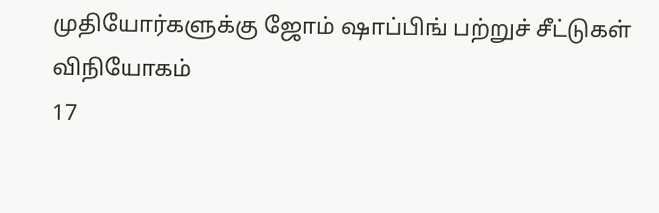முதியோர்களுக்கு ஜோம் ஷாப்பிங் பற்றுச் சீட்டுகள் விநியோகம்
17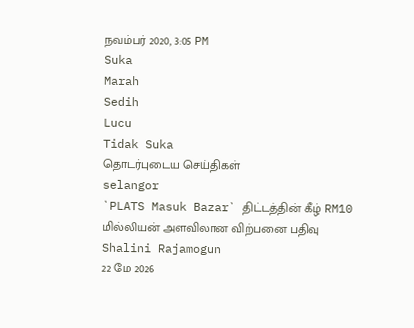நவம்பர் 2020, 3:05 PM
Suka
Marah
Sedih
Lucu
Tidak Suka
தொடர்புடைய செய்திகள்
selangor
`PLATS Masuk Bazar` திட்டத்தின் கீழ் RM10 மில்லியன் அளவிலான விற்பனை பதிவு
Shalini Rajamogun
22 மே 2026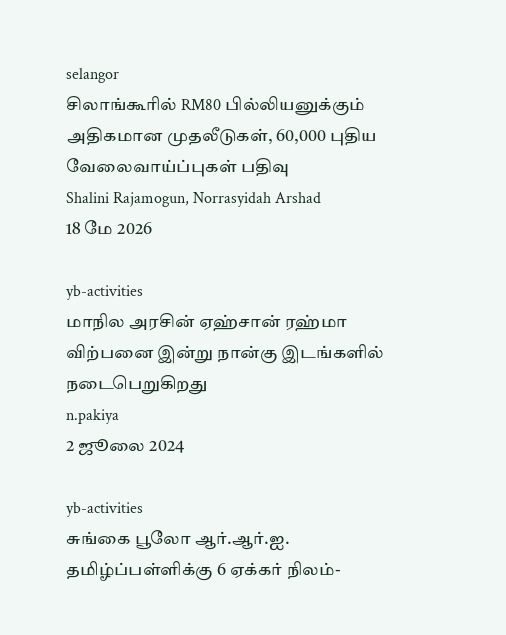selangor
சிலாங்கூரில் RM80 பில்லியனுக்கும் அதிகமான முதலீடுகள், 60,000 புதிய வேலைவாய்ப்புகள் பதிவு
Shalini Rajamogun, Norrasyidah Arshad
18 மே 2026

yb-activities
மாநில அரசின் ஏஹ்சான் ரஹ்மா விற்பனை இன்று நான்கு இடங்களில் நடைபெறுகிறது
n.pakiya
2 ஜூலை 2024

yb-activities
சுங்கை பூலோ ஆர்.ஆர்.ஐ. தமிழ்ப்பள்ளிக்கு 6 ஏக்கர் நிலம்-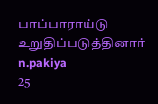பாப்பாராய்டு உறுதிப்படுத்தினார்
n.pakiya
25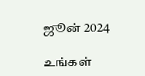ஜூன் 2024

உங்கள்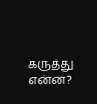கருத்து என்ன?